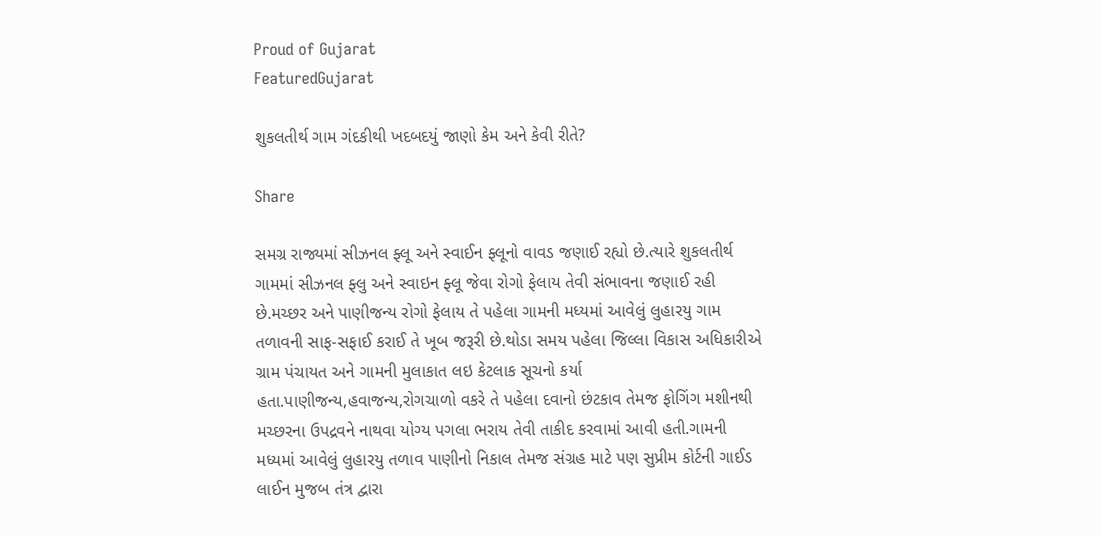Proud of Gujarat
FeaturedGujarat

શુકલતીર્થ ગામ ગંદકીથી ખદબદયું જાણો કેમ અને કેવી રીતે?

Share

સમગ્ર રાજ્યમાં સીઝનલ ફ્લૂ અને સ્વાઈન ફ્લૂનો વાવડ જણાઈ રહ્યો છે.ત્યારે શુકલતીર્થ ગામમાં સીઝનલ ફ્લુ અને સ્વાઇન ફ્લૂ જેવા રોગો ફેલાય તેવી સંભાવના જણાઈ રહી છે.મચ્છર અને પાણીજન્ય રોગો ફેલાય તે પહેલા ગામની મધ્યમાં આવેલું લુહારયુ ગામ તળાવની સાફ-સફાઈ કરાઈ તે ખૂબ જરૂરી છે.થોડા સમય પહેલા જિલ્લા વિકાસ અધિકારીએ ગ્રામ પંચાયત અને ગામની મુલાકાત લઇ કેટલાક સૂચનો કર્યા હતા.પાણીજન્ય,હવાજન્ય,રોગચાળો વકરે તે પહેલા દવાનો છંટકાવ તેમજ ફોગિંગ મશીનથી મચ્છરના ઉપદ્રવને નાથવા યોગ્ય પગલા ભરાય તેવી તાકીદ કરવામાં આવી હતી.ગામની મધ્યમાં આવેલું લુહારયુ તળાવ પાણીનો નિકાલ તેમજ સંગ્રહ માટે પણ સુપ્રીમ કોર્ટની ગાઈડ લાઈન મુજબ તંત્ર દ્વારા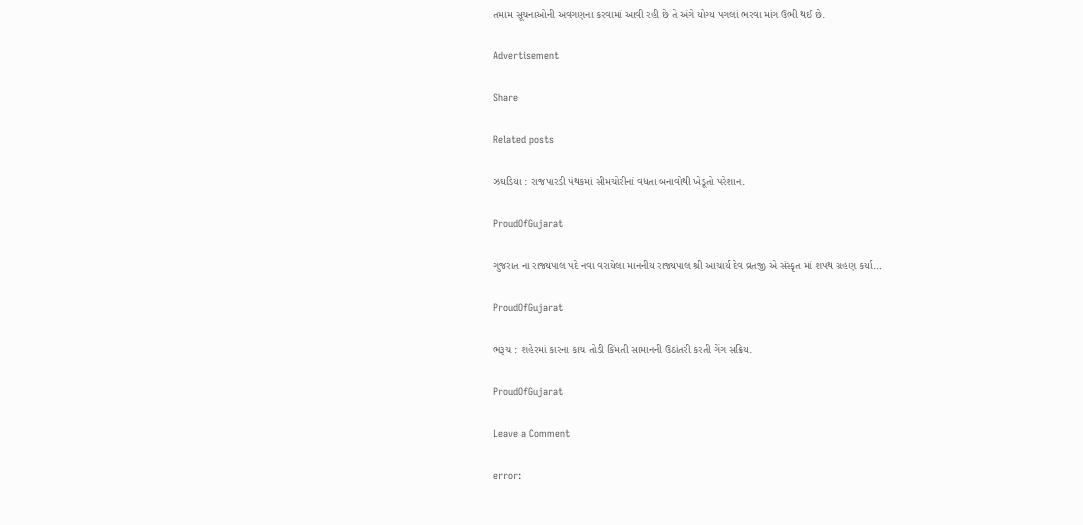તમામ સૂચનાઓની અવગણના કરવામાં આવી રહી છે તે અંગે યોગ્ય પગલાં ભરવા માંગ ઉભી થઈ છે.

Advertisement

Share

Related posts

ઝઘડિયા : રાજપારડી પંથકમાં સીમચોરીનાં વધતા બનાવોથી ખેડૂતો પરેશાન.

ProudOfGujarat

ગુજરાત ના રાજ્યપાલ પદે નવા વરાયેલા માનનીય રાજ્યપાલ શ્રી આચાર્ય દેવ વ્રતજી એ સંસ્કૃત માં શપથ ગ્રહણ કર્યા…

ProudOfGujarat

ભરૂચ : શહેરમાં કારના કાચ તોડી કિંમતી સામાનની ઉઠાંતરી કરતી ગેંગ સક્રિય.

ProudOfGujarat

Leave a Comment

error: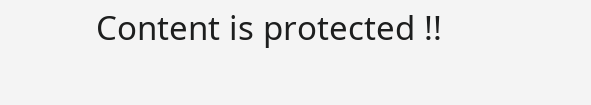Content is protected !!